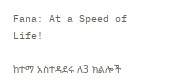Fana: At a Speed of Life!

ከተማ አስተዳደሩ ለ3 ክልሎች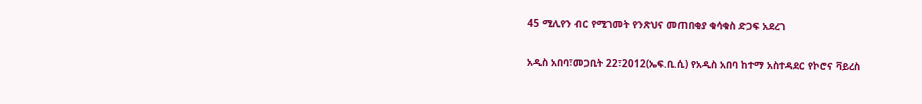45 ሚሊየን ብር የሚገመት የንጽህና መጠበቂያ ቁሳቁስ ድጋፍ አደረገ

አዲስ አበባ፣መጋቢት 22፣2012(ኤፍ.ቢ.ሲ) የአዲስ አበባ ከተማ አስተዳደር የኮሮና ቫይረስ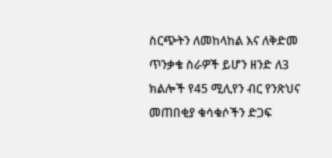ስርጭትን ለመከላከል እና ለቅድመ ጥንቃቄ ስራዎች ይሆን ዘንድ ለ3 ክልሎች የ45 ሚሊየን ብር የንጽህና መጠበቂያ ቁሳቁሶችን ድጋፍ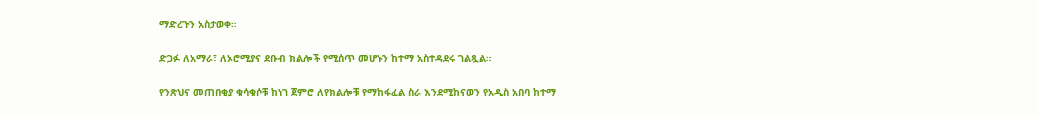ማድረጉን አስታወቀ።

ድጋፉ ለአማራ፣ ለኦሮሚያና ደቡብ ክልሎች የሚሰጥ መሆኑን ከተማ አስተዳደሩ ገልጿል።

የንጽህና መጠበቂያ ቁሳቁሶቹ ከነገ ጀምሮ ለየክልሎቹ የማከፋፈል ስራ እንደሚከናወን የአዲስ አበባ ከተማ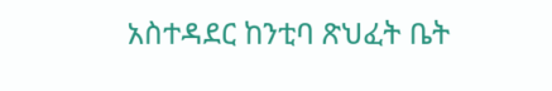አስተዳደር ከንቲባ ጽህፈት ቤት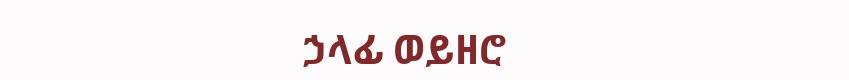ኃላፊ ወይዘሮ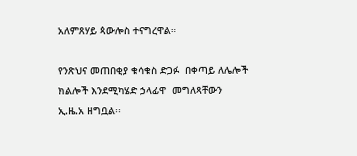አለምጸሃይ ጳውሎስ ተናግረዋል።

የንጽህና መጠበቂያ ቁሳቁስ ድጋፉ  በቀጣይ ለሌሎች ክልሎች እንደሚካሄድ ኃላፊዋ  መግለጻቸውን ኢ.ዜ.አ ዘግቧል፡፡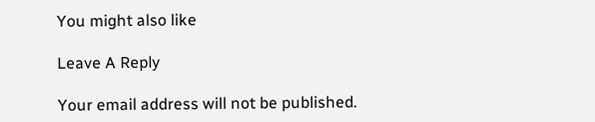You might also like

Leave A Reply

Your email address will not be published.